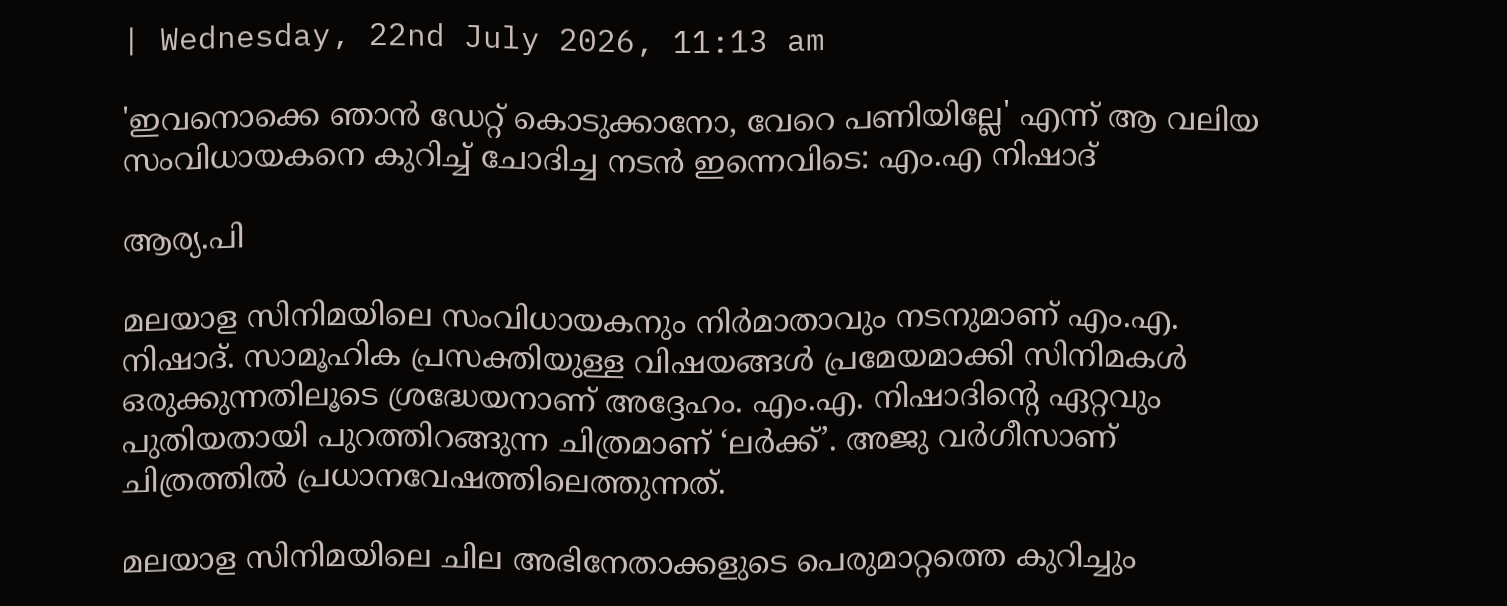| Wednesday, 22nd July 2026, 11:13 am

'ഇവനൊക്കെ ഞാന്‍ ഡേറ്റ് കൊടുക്കാനോ, വേറെ പണിയില്ലേ' എന്ന് ആ വലിയ സംവിധായകനെ കുറിച്ച് ചോദിച്ച നടന്‍ ഇന്നെവിടെ: എം.എ നിഷാദ്

ആര്യ.പി

മലയാള സിനിമയിലെ സംവിധായകനും നിര്‍മാതാവും നടനുമാണ് എം.എ. നിഷാദ്. സാമൂഹിക പ്രസക്തിയുള്ള വിഷയങ്ങള്‍ പ്രമേയമാക്കി സിനിമകള്‍ ഒരുക്കുന്നതിലൂടെ ശ്രദ്ധേയനാണ് അദ്ദേഹം. എം.എ. നിഷാദിന്റെ ഏറ്റവും പുതിയതായി പുറത്തിറങ്ങുന്ന ചിത്രമാണ് ‘ലര്‍ക്ക്’. അജു വര്‍ഗീസാണ് ചിത്രത്തില്‍ പ്രധാനവേഷത്തിലെത്തുന്നത്.

മലയാള സിനിമയിലെ ചില അഭിനേതാക്കളുടെ പെരുമാറ്റത്തെ കുറിച്ചും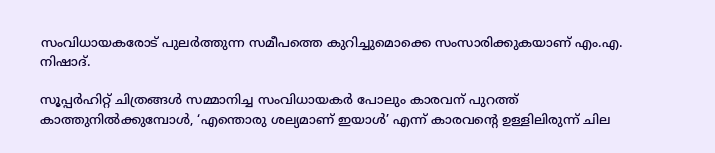സംവിധായകരോട് പുലര്‍ത്തുന്ന സമീപത്തെ കുറിച്ചുമൊക്കെ സംസാരിക്കുകയാണ് എം.എ. നിഷാദ്.

സൂപ്പര്‍ഹിറ്റ് ചിത്രങ്ങള്‍ സമ്മാനിച്ച സംവിധായകര്‍ പോലും കാരവന് പുറത്ത് കാത്തുനില്‍ക്കുമ്പോള്‍, ‘എന്തൊരു ശല്യമാണ് ഇയാള്‍’ എന്ന് കാരവന്റെ ഉള്ളിലിരുന്ന് ചില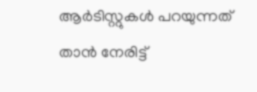ആര്‍ടിസ്റ്റുകള്‍ പറയുന്നത് താന്‍ നേരിട്ട്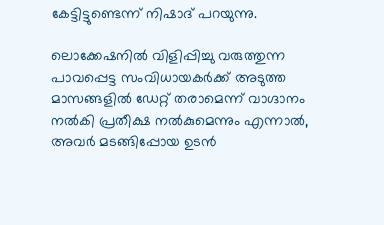കേട്ടിട്ടുണ്ടെന്ന് നിഷാദ് പറയുന്നു.

ലൊക്കേഷനില്‍ വിളിപ്പിച്ചു വരുത്തുന്ന പാവപ്പെട്ട സംവിധായകര്‍ക്ക് അടുത്ത മാസങ്ങളില്‍ ഡേറ്റ് തരാമെന്ന് വാഗ്ദാനം നല്‍കി പ്രതീക്ഷ നല്‍കുമെന്നും എന്നാല്‍, അവര്‍ മടങ്ങിപ്പോയ ഉടന്‍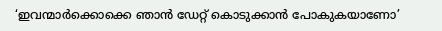‘ഇവന്മാര്‍ക്കൊക്കെ ഞാന്‍ ഡേറ്റ് കൊടുക്കാന്‍ പോകുകയാണോ’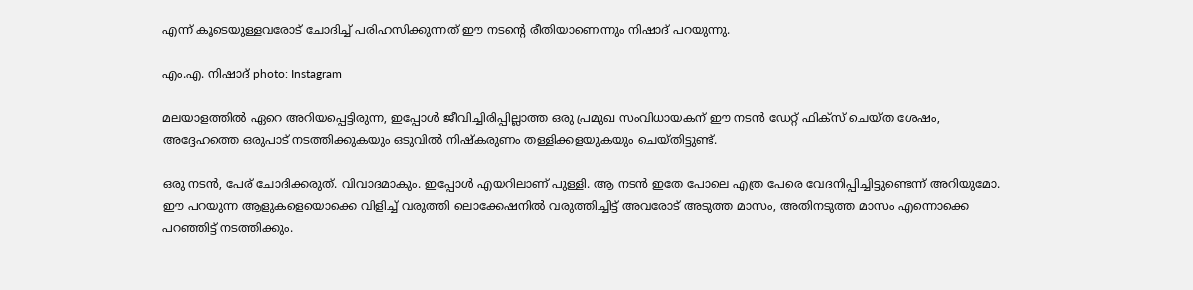എന്ന് കൂടെയുള്ളവരോട് ചോദിച്ച് പരിഹസിക്കുന്നത് ഈ നടന്റെ രീതിയാണെന്നും നിഷാദ് പറയുന്നു.

എം.എ. നിഷാദ് photo: Instagram

മലയാളത്തില്‍ ഏറെ അറിയപ്പെട്ടിരുന്ന, ഇപ്പോള്‍ ജീവിച്ചിരിപ്പില്ലാത്ത ഒരു പ്രമുഖ സംവിധായകന് ഈ നടന്‍ ഡേറ്റ് ഫിക്‌സ് ചെയ്ത ശേഷം, അദ്ദേഹത്തെ ഒരുപാട് നടത്തിക്കുകയും ഒടുവില്‍ നിഷ്‌കരുണം തള്ളിക്കളയുകയും ചെയ്തിട്ടുണ്ട്.

ഒരു നടന്‍, പേര് ചോദിക്കരുത്. വിവാദമാകും. ഇപ്പോള്‍ എയറിലാണ് പുള്ളി. ആ നടന്‍ ഇതേ പോലെ എത്ര പേരെ വേദനിപ്പിച്ചിട്ടുണ്ടെന്ന് അറിയുമോ. ഈ പറയുന്ന ആളുകളെയൊക്കെ വിളിച്ച് വരുത്തി ലൊക്കേഷനില്‍ വരുത്തിച്ചിട്ട് അവരോട് അടുത്ത മാസം, അതിനടുത്ത മാസം എന്നൊക്കെ പറഞ്ഞിട്ട് നടത്തിക്കും.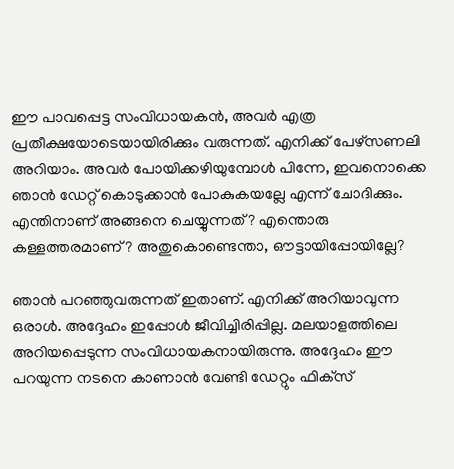ഈ പാവപ്പെട്ട സംവിധായകന്‍, അവര്‍ എത്ര പ്രതീക്ഷയോടെയായിരിക്കും വരുന്നത്. എനിക്ക് പേഴ്‌സണലി അറിയാം. അവര്‍ പോയിക്കഴിയുമ്പോള്‍ പിന്നേ, ഇവനൊക്കെ ഞാന്‍ ഡേറ്റ് കൊടുക്കാന്‍ പോകുകയല്ലേ എന്ന് ചോദിക്കും. എന്തിനാണ് അങ്ങനെ ചെയ്യുന്നത്? എന്തൊരു കള്ളത്തരമാണ്? അതുകൊണ്ടെന്താ, ഔട്ടായിപ്പോയില്ലേ?

ഞാന്‍ പറഞ്ഞുവരുന്നത് ഇതാണ്. എനിക്ക് അറിയാവുന്ന ഒരാള്‍. അദ്ദേഹം ഇപ്പോള്‍ ജീവിച്ചിരിപ്പില്ല. മലയാളത്തിലെ അറിയപ്പെടുന്ന സംവിധായകനായിരുന്നു. അദ്ദേഹം ഈ പറയുന്ന നടനെ കാണാന്‍ വേണ്ടി ഡേറ്റും ഫിക്‌സ്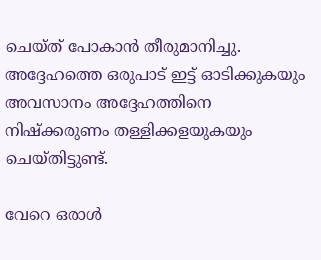ചെയ്ത് പോകാന്‍ തീരുമാനിച്ചു. അദ്ദേഹത്തെ ഒരുപാട് ഇട്ട് ഓടിക്കുകയും അവസാനം അദ്ദേഹത്തിനെ നിഷ്‌ക്കരുണം തള്ളിക്കളയുകയും ചെയ്തിട്ടുണ്ട്.

വേറെ ഒരാള്‍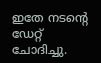ഇതേ നടന്റെ ഡേറ്റ് ചോദിച്ചു.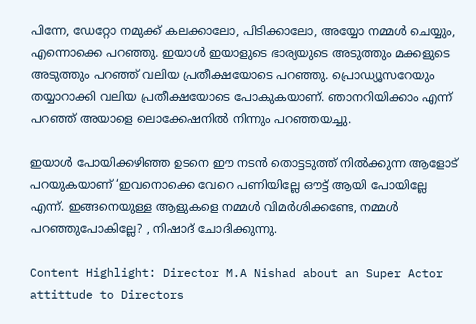പിന്നേ, ഡേറ്റോ നമുക്ക് കലക്കാലോ, പിടിക്കാലോ, അയ്യോ നമ്മള്‍ ചെയ്യും, എന്നൊക്കെ പറഞ്ഞു. ഇയാള്‍ ഇയാളുടെ ഭാര്യയുടെ അടുത്തും മക്കളുടെ അടുത്തും പറഞ്ഞ് വലിയ പ്രതീക്ഷയോടെ പറഞ്ഞു. പ്രൊഡ്യൂസറേയും തയ്യാറാക്കി വലിയ പ്രതീക്ഷയോടെ പോകുകയാണ്. ഞാനറിയിക്കാം എന്ന് പറഞ്ഞ് അയാളെ ലൊക്കേഷനില്‍ നിന്നും പറഞ്ഞയച്ചു.

ഇയാള്‍ പോയിക്കഴിഞ്ഞ ഉടനെ ഈ നടന്‍ തൊട്ടടുത്ത് നില്‍ക്കുന്ന ആളോട് പറയുകയാണ് ‘ഇവനൊക്കെ വേറെ പണിയില്ലേ ഔട്ട് ആയി പോയില്ലേ എന്ന്. ഇങ്ങനെയുള്ള ആളുകളെ നമ്മള്‍ വിമര്‍ശിക്കണ്ടേ, നമ്മള്‍ പറഞ്ഞുപോകില്ലേ? , നിഷാദ് ചോദിക്കുന്നു.

Content Highlight: Director M.A Nishad about an Super Actor attittude to Directors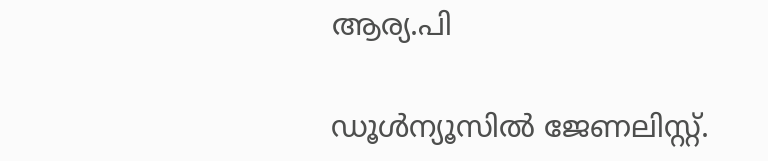ആര്യ.പി

ഡൂള്‍ന്യൂസില്‍ ജേണലിസ്റ്റ്.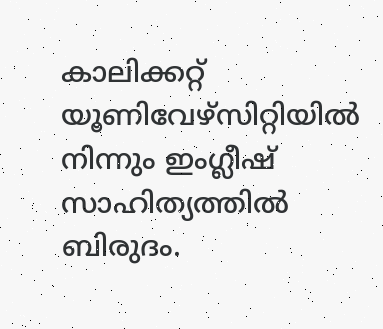കാലിക്കറ്റ് യൂണിവേഴ്‌സിറ്റിയില്‍ നിന്നും ഇംഗ്ലീഷ് സാഹിത്യത്തില്‍ ബിരുദം.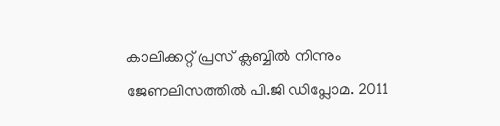കാലിക്കറ്റ് പ്രസ് ക്ലബ്ബില്‍ നിന്നും ജേണലിസത്തില്‍ പി.ജി ഡിപ്ലോമ. 2011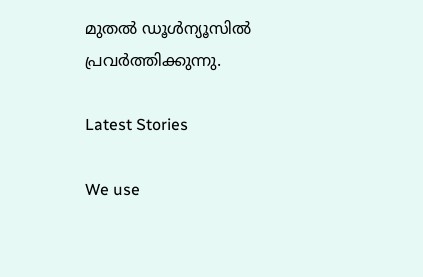മുതല്‍ ഡൂള്‍ന്യൂസില്‍ പ്രവര്‍ത്തിക്കുന്നു.

Latest Stories

We use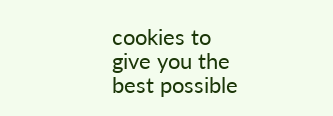cookies to give you the best possible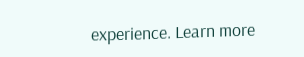experience. Learn more